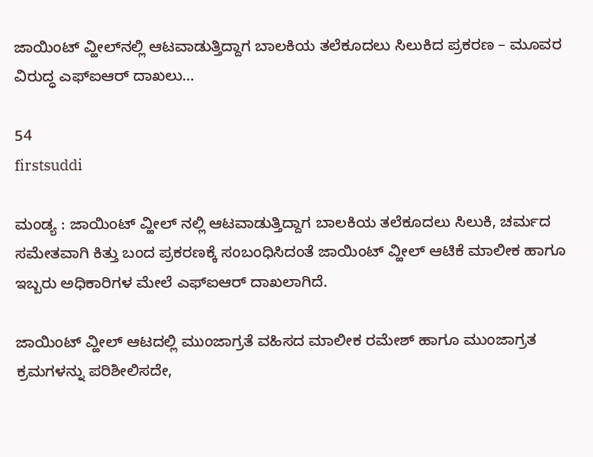ಜಾಯಿಂಟ್ ವ್ಹೀಲ್‍ನಲ್ಲಿ ಆಟವಾಡುತ್ತಿದ್ದಾಗ ಬಾಲಕಿಯ ತಲೆಕೂದಲು ಸಿಲುಕಿದ ಪ್ರಕರಣ – ಮೂವರ ವಿರುದ್ಧ ಎಫ್‍ಐಆರ್ ದಾಖಲು…

54
firstsuddi

ಮಂಡ್ಯ : ಜಾಯಿಂಟ್ ವ್ಹೀಲ್ ನಲ್ಲಿ ಆಟವಾಡುತ್ತಿದ್ದಾಗ ಬಾಲಕಿಯ ತಲೆಕೂದಲು ಸಿಲುಕಿ, ಚರ್ಮದ ಸಮೇತವಾಗಿ ಕಿತ್ತು ಬಂದ ಪ್ರಕರಣಕ್ಕೆ ಸಂಬಂಧಿಸಿದಂತೆ ಜಾಯಿಂಟ್ ವ್ಹೀಲ್ ಆಟಿಕೆ ಮಾಲೀಕ ಹಾಗೂ ಇಬ್ಬರು ಅಧಿಕಾರಿಗಳ ಮೇಲೆ ಎಫ್ಐಆರ್ ದಾಖಲಾಗಿದೆ.

ಜಾಯಿಂಟ್ ವ್ಹೀಲ್ ಆಟದಲ್ಲಿ ಮುಂಜಾಗ್ರತೆ ವಹಿಸದ ಮಾಲೀಕ ರಮೇಶ್ ಹಾಗೂ ಮುಂಜಾಗ್ರತ ಕ್ರಮಗಳನ್ನು ಪರಿಶೀಲಿಸದೇ,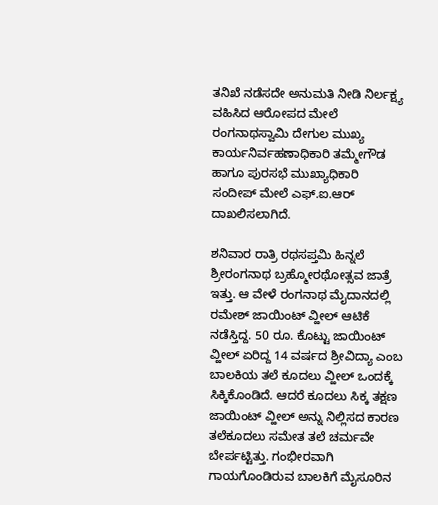ತನಿಖೆ ನಡೆಸದೇ ಅನುಮತಿ ನೀಡಿ ನಿರ್ಲಕ್ಷ್ಯ ವಹಿಸಿದ ಆರೋಪದ ಮೇಲೆ ರಂಗನಾಥಸ್ವಾಮಿ ದೇಗುಲ ಮುಖ್ಯ ಕಾರ್ಯನಿರ್ವಹಣಾಧಿಕಾರಿ ತಮ್ಮೇಗೌಡ ಹಾಗೂ ಪುರಸಭೆ ಮುಖ್ಯಾಧಿಕಾರಿ ಸಂದೀಪ್ ಮೇಲೆ ಎಫ್.ಐ.ಆರ್ ದಾಖಲಿಸಲಾಗಿದೆ.

ಶನಿವಾರ ರಾತ್ರಿ ರಥಸಪ್ತಮಿ ಹಿನ್ನಲೆ ಶ್ರೀರಂಗನಾಥ ಬ್ರಹ್ಮೋರಥೋತ್ಸವ ಜಾತ್ರೆ ಇತ್ತು. ಆ ವೇಳೆ ರಂಗನಾಥ ಮೈದಾನದಲ್ಲಿ ರಮೇಶ್ ಜಾಯಿಂಟ್ ವ್ಹೀಲ್ ಆಟಿಕೆ ನಡೆಸ್ತಿದ್ದ. 50 ರೂ. ಕೊಟ್ಟು ಜಾಯಿಂಟ್ ವ್ಹೀಲ್ ಏರಿದ್ದ 14 ವರ್ಷದ ಶ್ರೀವಿದ್ಯಾ ಎಂಬ ಬಾಲಕಿಯ ತಲೆ ಕೂದಲು ವ್ಹೀಲ್ ಒಂದಕ್ಕೆ ಸಿಕ್ಕಿಕೊಂಡಿದೆ. ಆದರೆ ಕೂದಲು ಸಿಕ್ಕ ತಕ್ಷಣ ಜಾಯಿಂಟ್ ವ್ಹೀಲ್ ಅನ್ನು ನಿಲ್ಲಿಸದ ಕಾರಣ ತಲೆಕೂದಲು ಸಮೇತ ತಲೆ ಚರ್ಮವೇ ಬೇರ್ಪಟ್ಟಿತ್ತು. ಗಂಭೀರವಾಗಿ ಗಾಯಗೊಂಡಿರುವ ಬಾಲಕಿಗೆ ಮೈಸೂರಿನ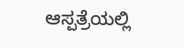ಆಸ್ಪತ್ರೆಯಲ್ಲಿ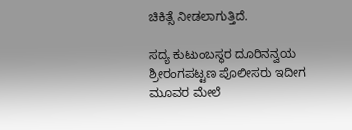ಚಿಕಿತ್ಸೆ ನೀಡಲಾಗುತ್ತಿದೆ.

ಸದ್ಯ ಕುಟುಂಬಸ್ಥರ ದೂರಿನನ್ವಯ ಶ್ರೀರಂಗಪಟ್ಟಣ ಪೊಲೀಸರು ಇದೀಗ ಮೂವರ ಮೇಲೆ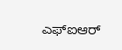ಎಫ್ಐಆರ್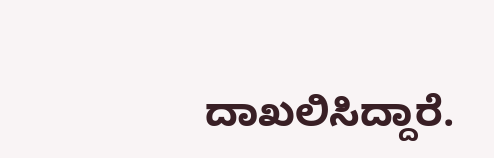ದಾಖಲಿಸಿದ್ದಾರೆ.